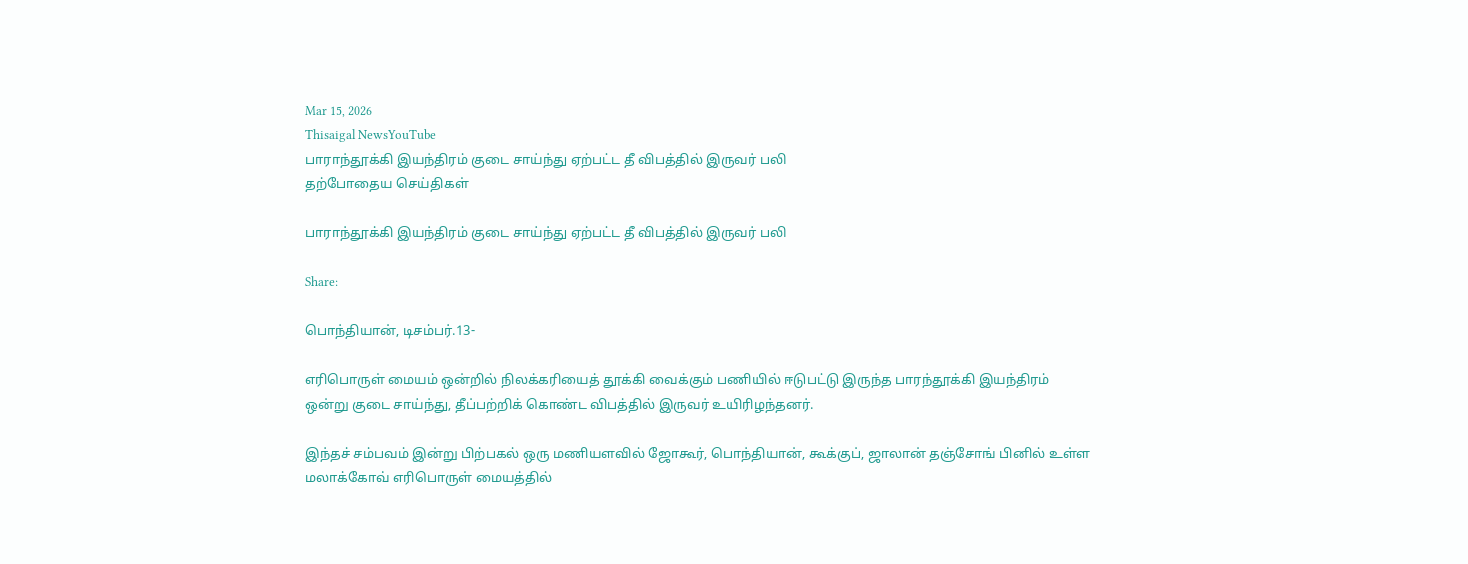Mar 15, 2026
Thisaigal NewsYouTube
பாராந்தூக்கி இயந்திரம் குடை சாய்ந்து ஏற்பட்ட தீ விபத்தில் இருவர் பலி
தற்போதைய செய்திகள்

பாராந்தூக்கி இயந்திரம் குடை சாய்ந்து ஏற்பட்ட தீ விபத்தில் இருவர் பலி

Share:

பொந்தியான், டிசம்பர்.13-

எரிபொருள் மையம் ஒன்றில் நிலக்கரியைத் தூக்கி வைக்கும் பணியில் ஈடுபட்டு இருந்த பாரந்தூக்கி இயந்திரம் ஒன்று குடை சாய்ந்து, தீப்பற்றிக் கொண்ட விபத்தில் இருவர் உயிரிழந்தனர்.

இந்தச் சம்பவம் இன்று பிற்பகல் ஒரு மணியளவில் ஜோகூர், பொந்தியான், கூக்குப், ஜாலான் தஞ்சோங் பினில் உள்ள மலாக்கோவ் எரிபொருள் மையத்தில்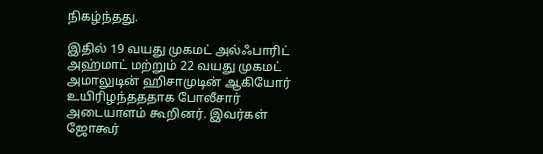நிகழ்ந்தது.

இதில் 19 வயது முகமட் அல்ஃபாரிட் அஹ்மாட் மற்றும் 22 வயது முகமட் அமாலுடின் ஹிசாமுடின் ஆகியோர் உயிரிழந்தததாக போலீசார் அடையாளம் கூறினர். இவர்கள் ஜோகூர்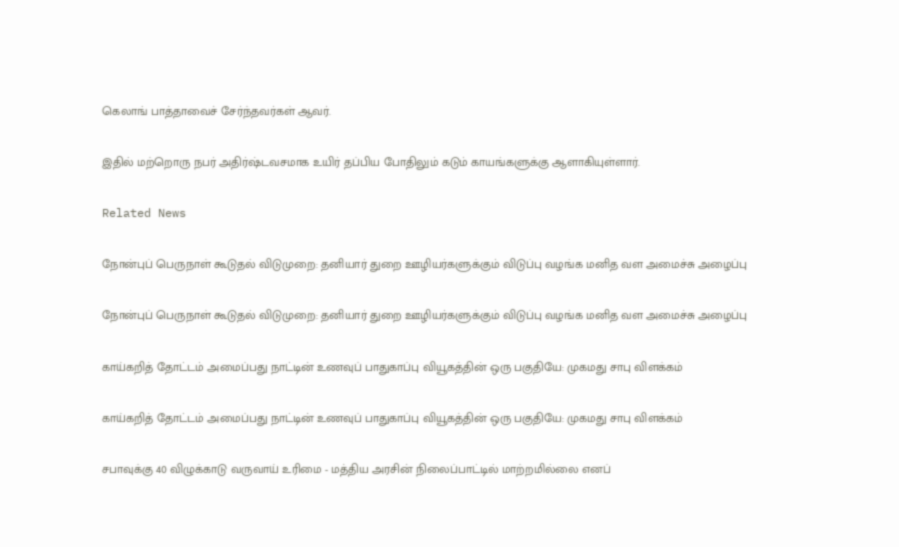கெலாங் பாத்தாவைச் சேர்ந்தவர்கள் ஆவர்.

இதில் மற்றொரு நபர் அதிர்ஷ்டவசமாக உயிர் தப்பிய போதிலும் கடும் காயங்களுக்கு ஆளாகியுள்ளார்.

Related News

நோன்புப் பெருநாள் கூடுதல் விடுமுறை: தனியார் துறை ஊழியர்களுக்கும் விடுப்பு வழங்க மனித வள அமைச்சு அழைப்பு

நோன்புப் பெருநாள் கூடுதல் விடுமுறை: தனியார் துறை ஊழியர்களுக்கும் விடுப்பு வழங்க மனித வள அமைச்சு அழைப்பு

காய்கறித் தோட்டம் அமைப்பது நாட்டின் உணவுப் பாதுகாப்பு வியூகத்தின் ஒரு பகுதியே: முகமது சாபு விளக்கம்

காய்கறித் தோட்டம் அமைப்பது நாட்டின் உணவுப் பாதுகாப்பு வியூகத்தின் ஒரு பகுதியே: முகமது சாபு விளக்கம்

சபாவுக்கு 40 விழுக்காடு வருவாய் உரிமை - மத்திய அரசின் நிலைப்பாட்டில் மாற்றமில்லை எனப்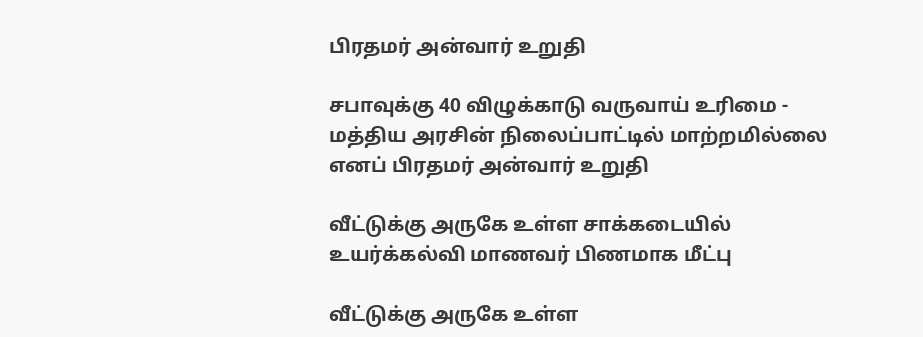பிரதமர் அன்வார் உறுதி

சபாவுக்கு 40 விழுக்காடு வருவாய் உரிமை - மத்திய அரசின் நிலைப்பாட்டில் மாற்றமில்லை எனப் பிரதமர் அன்வார் உறுதி

வீட்டுக்கு அருகே உள்ள சாக்கடையில் உயர்க்கல்வி மாணவர் பிணமாக மீட்பு

வீட்டுக்கு அருகே உள்ள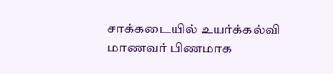சாக்கடையில் உயர்க்கல்வி மாணவர் பிணமாக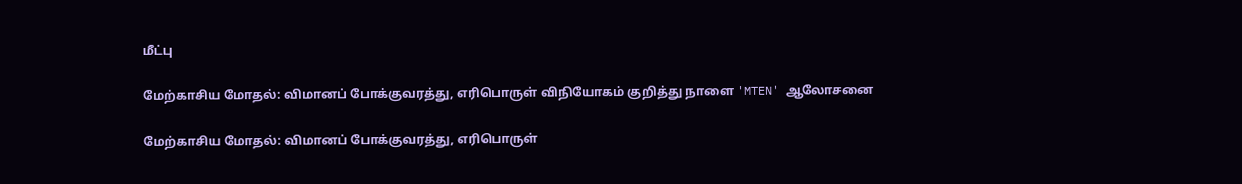மீட்பு

மேற்காசிய மோதல்: விமானப் போக்குவரத்து, எரிபொருள் விநியோகம் குறித்து நாளை 'MTEN' ஆலோசனை

மேற்காசிய மோதல்: விமானப் போக்குவரத்து, எரிபொருள்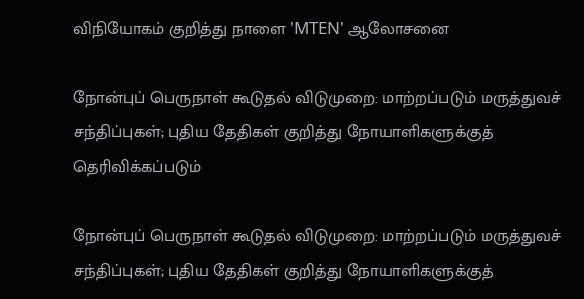விநியோகம் குறித்து நாளை 'MTEN' ஆலோசனை

நோன்புப் பெருநாள் கூடுதல் விடுமுறை: மாற்றப்படும் மருத்துவச் சந்திப்புகள்; புதிய தேதிகள் குறித்து நோயாளிகளுக்குத் தெரிவிக்கப்படும்

நோன்புப் பெருநாள் கூடுதல் விடுமுறை: மாற்றப்படும் மருத்துவச் சந்திப்புகள்; புதிய தேதிகள் குறித்து நோயாளிகளுக்குத்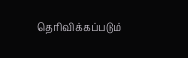தெரிவிக்கப்படும்